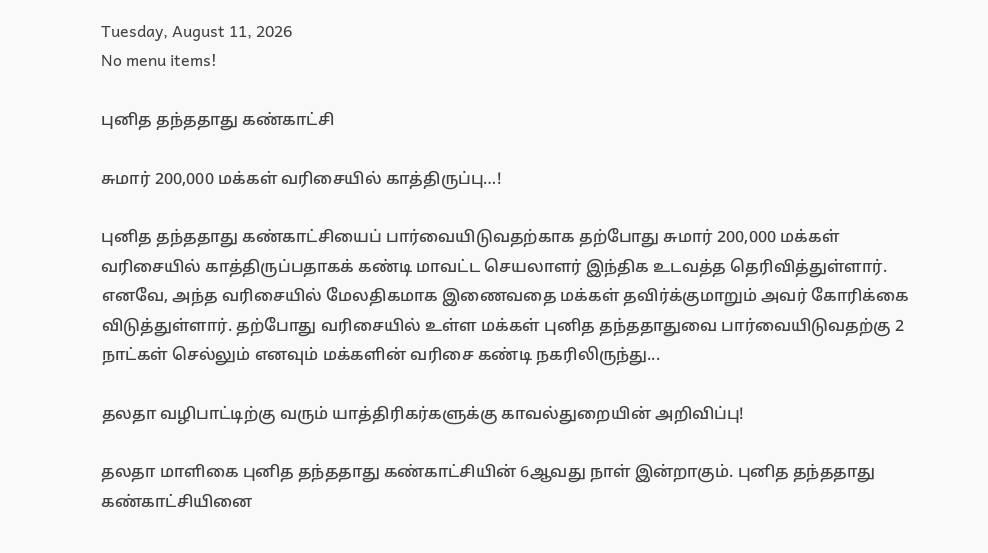Tuesday, August 11, 2026
No menu items!

புனித தந்ததாது கண்காட்சி

சுமார் 200,000 மக்கள் வரிசையில் காத்திருப்பு…!

புனித தந்ததாது கண்காட்சியைப் பார்வையிடுவதற்காக தற்போது சுமார் 200,000 மக்கள் வரிசையில் காத்திருப்பதாகக் கண்டி மாவட்ட செயலாளர் இந்திக உடவத்த தெரிவித்துள்ளார். எனவே, அந்த வரிசையில் மேலதிகமாக இணைவதை மக்கள் தவிர்க்குமாறும் அவர் கோரிக்கை விடுத்துள்ளார். தற்போது வரிசையில் உள்ள மக்கள் புனித தந்ததாதுவை பார்வையிடுவதற்கு 2 நாட்கள் செல்லும் எனவும் மக்களின் வரிசை கண்டி நகரிலிருந்து...

தலதா வழிபாட்டிற்கு வரும் யாத்திரிகர்களுக்கு காவல்துறையின் அறிவிப்பு!

தலதா மாளிகை புனித தந்ததாது கண்காட்சியின் 6ஆவது நாள் இன்றாகும். புனித தந்ததாது கண்காட்சியினை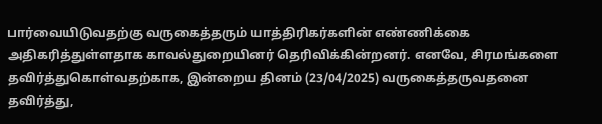பார்வையிடுவதற்கு வருகைத்தரும் யாத்திரிகர்களின் எண்ணிக்கை அதிகரித்துள்ளதாக காவல்துறையினர் தெரிவிக்கின்றனர். எனவே, சிரமங்களை தவிர்த்துகொள்வதற்காக, இன்றைய தினம் (23/04/2025) வருகைத்தருவதனை தவிர்த்து,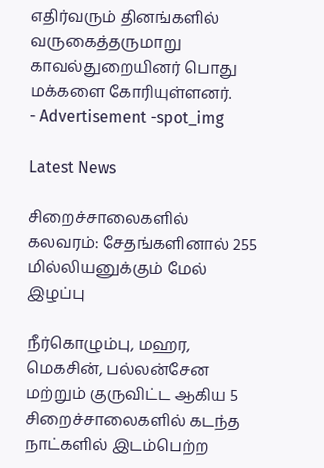எதிர்வரும் தினங்களில் வருகைத்தருமாறு காவல்துறையினர் பொது மக்களை கோரியுள்ளனர்.
- Advertisement -spot_img

Latest News

சிறைச்சாலைகளில் கலவரம்: சேதங்களினால் 255 மில்லியனுக்கும் மேல் இழப்பு

நீர்கொழும்பு, மஹர, மெகசின், பல்லன்சேன மற்றும் குருவிட்ட ஆகிய 5 சிறைச்சாலைகளில் கடந்த நாட்களில் இடம்பெற்ற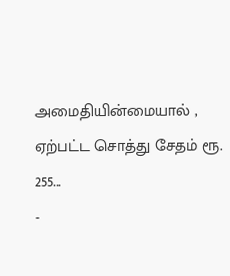அமைதியின்மையால் , ஏற்பட்ட சொத்து சேதம் ரூ. 255...
-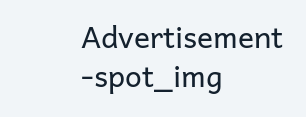Advertisement -spot_img